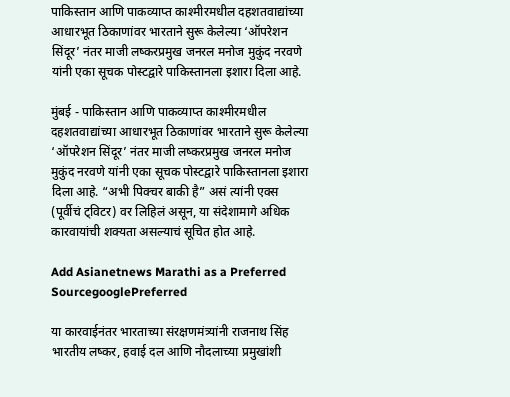पाकिस्तान आणि पाकव्याप्त काश्मीरमधील दहशतवाद्यांच्या आधारभूत ठिकाणांवर भारताने सुरू केलेल्या ‘ऑपरेशन सिंदूर’ नंतर माजी लष्करप्रमुख जनरल मनोज मुकुंद नरवणे यांनी एका सूचक पोस्टद्वारे पाकिस्तानला इशारा दिला आहे.

मुंबई - पाकिस्तान आणि पाकव्याप्त काश्मीरमधील दहशतवाद्यांच्या आधारभूत ठिकाणांवर भारताने सुरू केलेल्या ‘ऑपरेशन सिंदूर’ नंतर माजी लष्करप्रमुख जनरल मनोज मुकुंद नरवणे यांनी एका सूचक पोस्टद्वारे पाकिस्तानला इशारा दिला आहे. “अभी पिक्चर बाकी है” असं त्यांनी एक्स (पूर्वीचं ट्विटर) वर लिहिलं असून, या संदेशामागे अधिक कारवायांची शक्यता असल्याचं सूचित होत आहे.

Add Asianetnews Marathi as a Preferred SourcegooglePreferred

या कारवाईनंतर भारताच्या संरक्षणमंत्र्यांनी राजनाथ सिंह भारतीय लष्कर, हवाई दल आणि नौदलाच्या प्रमुखांशी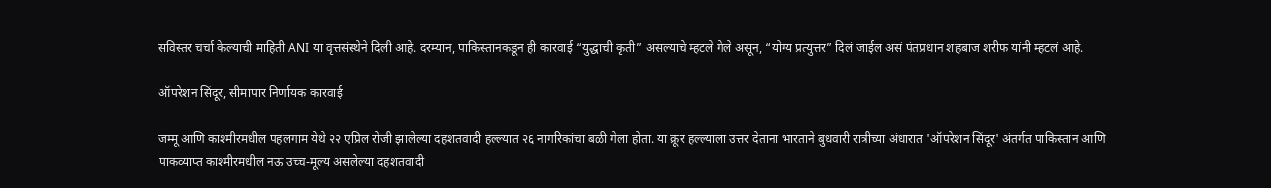सविस्तर चर्चा केल्याची माहिती ANI या वृत्तसंस्थेने दिली आहे. दरम्यान, पाकिस्तानकडून ही कारवाई “युद्धाची कृती” असल्याचे म्हटले गेले असून, “योग्य प्रत्युत्तर” दिलं जाईल असं पंतप्रधान शहबाज शरीफ यांनी म्हटलं आहे.

ऑपरेशन सिंदूर, सीमापार निर्णायक कारवाई

जम्मू आणि काश्मीरमधील पहलगाम येथे २२ एप्रिल रोजी झालेल्या दहशतवादी हल्ल्यात २६ नागरिकांचा बळी गेला होता. या क्रूर हल्ल्याला उत्तर देताना भारताने बुधवारी रात्रीच्या अंधारात 'ऑपरेशन सिंदूर' अंतर्गत पाकिस्तान आणि पाकव्याप्त काश्मीरमधील नऊ उच्च-मूल्य असलेल्या दहशतवादी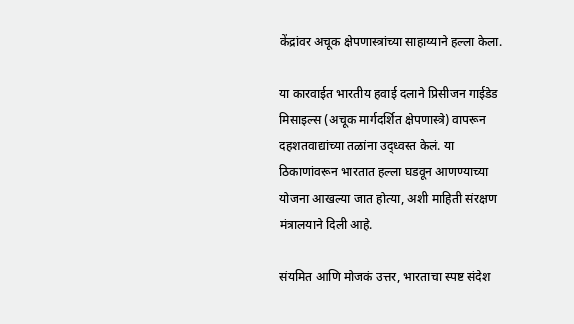केंद्रांवर अचूक क्षेपणास्त्रांच्या साहाय्याने हल्ला केला.

या कारवाईत भारतीय हवाई दलाने प्रिसीजन गाईडेड मिसाइल्स (अचूक मार्गदर्शित क्षेपणास्त्रे) वापरून दहशतवाद्यांच्या तळांना उद्ध्वस्त केलं. या ठिकाणांवरून भारतात हल्ला घडवून आणण्याच्या योजना आखल्या जात होत्या, अशी माहिती संरक्षण मंत्रालयाने दिली आहे.

संयमित आणि मोजकं उत्तर, भारताचा स्पष्ट संदेश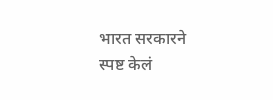भारत सरकारने स्पष्ट केलं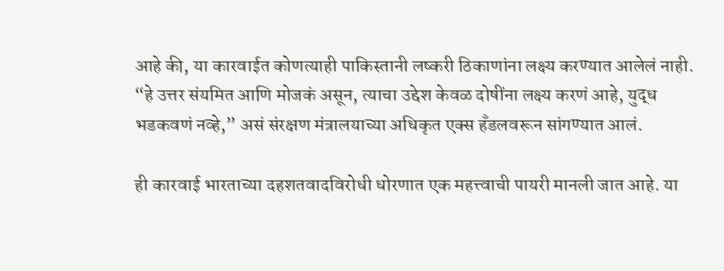आहे की, या कारवाईत कोणत्याही पाकिस्तानी लष्करी ठिकाणांना लक्ष्य करण्यात आलेलं नाही. “हे उत्तर संयमित आणि मोजकं असून, त्याचा उद्देश केवळ दोषींना लक्ष्य करणं आहे, युद्ध भडकवणं नव्हे,” असं संरक्षण मंत्रालयाच्या अधिकृत एक्स हँडलवरून सांगण्यात आलं.

ही कारवाई भारताच्या दहशतवादविरोधी धोरणात एक महत्त्वाची पायरी मानली जात आहे. या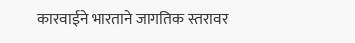कारवाईने भारताने जागतिक स्तरावर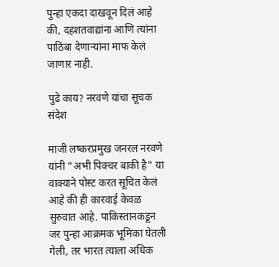पुन्हा एकदा दाखवून दिलं आहे की, दहशतवाद्यांना आणि त्यांना पाठिंबा देणाऱ्यांना माफ केलं जाणार नाही.

पुढे काय? नरवणे यांचा सूचक संदेश

माजी लष्करप्रमुख जनरल नरवणे यांनी "अभी पिक्चर बाकी है" या वाक्याने पोस्ट करत सूचित केलं आहे की ही कारवाई केवळ सुरुवात आहे. पाकिस्तानकडून जर पुन्हा आक्रमक भूमिका घेतली गेली, तर भारत त्याला अधिक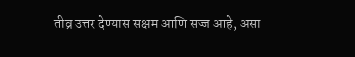तीव्र उत्तर देण्यास सक्षम आणि सज्ज आहे, असा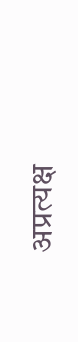अप्रत्यक्ष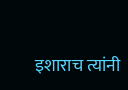इशाराच त्यांनी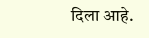दिला आहे.